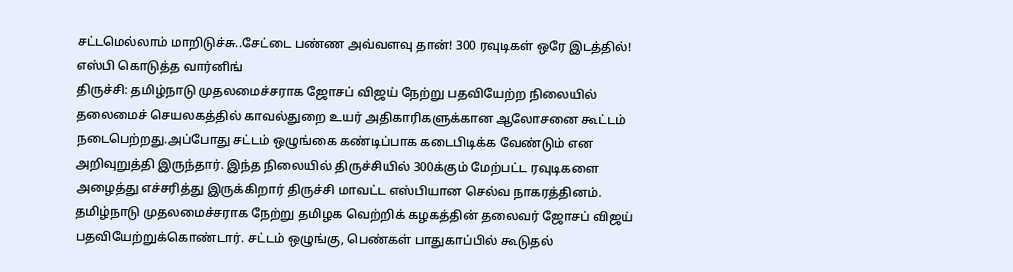சட்டமெல்லாம் மாறிடுச்சு..சேட்டை பண்ண அவ்வளவு தான்! 300 ரவுடிகள் ஒரே இடத்தில்! எஸ்பி கொடுத்த வார்னிங்
திருச்சி: தமிழ்நாடு முதலமைச்சராக ஜோசப் விஜய் நேற்று பதவியேற்ற நிலையில் தலைமைச் செயலகத்தில் காவல்துறை உயர் அதிகாரிகளுக்கான ஆலோசனை கூட்டம் நடைபெற்றது.அப்போது சட்டம் ஒழுங்கை கண்டிப்பாக கடைபிடிக்க வேண்டும் என அறிவுறுத்தி இருந்தார். இந்த நிலையில் திருச்சியில் 300க்கும் மேற்பட்ட ரவுடிகளை அழைத்து எச்சரித்து இருக்கிறார் திருச்சி மாவட்ட எஸ்பியான செல்வ நாகரத்தினம்.
தமிழ்நாடு முதலமைச்சராக நேற்று தமிழக வெற்றிக் கழகத்தின் தலைவர் ஜோசப் விஜய் பதவியேற்றுக்கொண்டார். சட்டம் ஒழுங்கு, பெண்கள் பாதுகாப்பில் கூடுதல்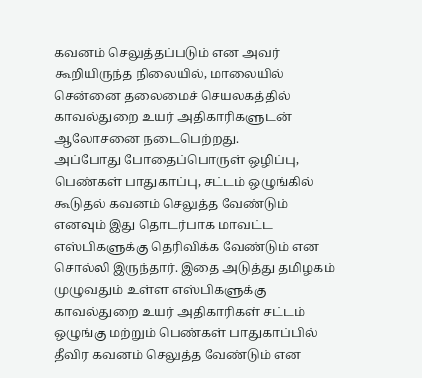கவனம் செலுத்தப்படும் என அவர் கூறியிருந்த நிலையில், மாலையில் சென்னை தலைமைச் செயலகத்தில் காவல்துறை உயர் அதிகாரிகளுடன் ஆலோசனை நடைபெற்றது.
அப்போது போதைப்பொருள் ஒழிப்பு, பெண்கள் பாதுகாப்பு, சட்டம் ஒழுங்கில் கூடுதல் கவனம் செலுத்த வேண்டும் எனவும் இது தொடர்பாக மாவட்ட எஸ்பிகளுக்கு தெரிவிக்க வேண்டும் என சொல்லி இருந்தார். இதை அடுத்து தமிழகம் முழுவதும் உள்ள எஸ்பிகளுக்கு காவல்துறை உயர் அதிகாரிகள் சட்டம் ஒழுங்கு மற்றும் பெண்கள் பாதுகாப்பில் தீவிர கவனம் செலுத்த வேண்டும் என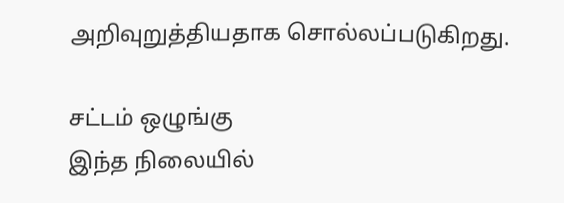அறிவுறுத்தியதாக சொல்லப்படுகிறது.

சட்டம் ஒழுங்கு
இந்த நிலையில்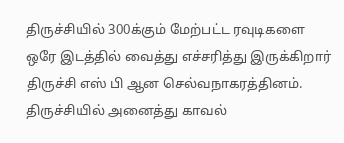திருச்சியில் 300க்கும் மேற்பட்ட ரவுடிகளை ஒரே இடத்தில் வைத்து எச்சரித்து இருக்கிறார் திருச்சி எஸ் பி ஆன செல்வநாகரத்தினம். திருச்சியில் அனைத்து காவல்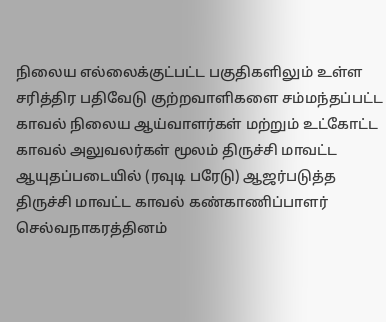நிலைய எல்லைக்குட்பட்ட பகுதிகளிலும் உள்ள சரித்திர பதிவேடு குற்றவாளிகளை சம்மந்தப்பட்ட காவல் நிலைய ஆய்வாளர்கள் மற்றும் உட்கோட்ட காவல் அலுவலர்கள் மூலம் திருச்சி மாவட்ட ஆயுதப்படையில் (ரவுடி பரேடு) ஆஜர்படுத்த திருச்சி மாவட்ட காவல் கண்காணிப்பாளர் செல்வநாகரத்தினம்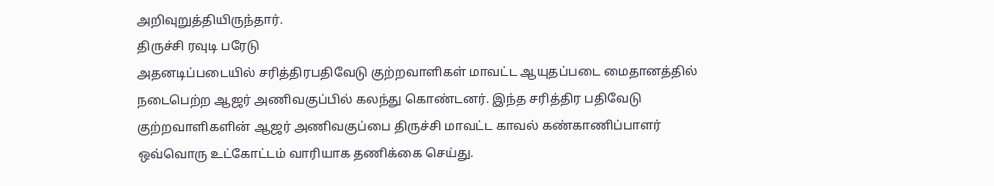அறிவுறுத்தியிருந்தார்.
திருச்சி ரவுடி பரேடு
அதனடிப்படையில் சரித்திரபதிவேடு குற்றவாளிகள் மாவட்ட ஆயுதப்படை மைதானத்தில் நடைபெற்ற ஆஜர் அணிவகுப்பில் கலந்து கொண்டனர். இந்த சரித்திர பதிவேடு குற்றவாளிகளின் ஆஜர் அணிவகுப்பை திருச்சி மாவட்ட காவல் கண்காணிப்பாளர் ஒவ்வொரு உட்கோட்டம் வாரியாக தணிக்கை செய்து.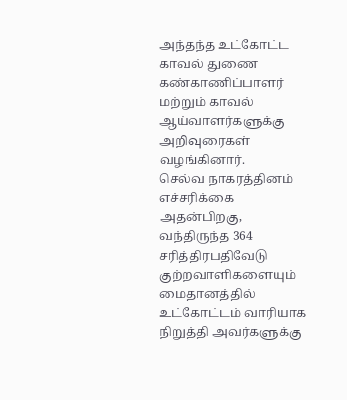அந்தந்த உட்கோட்ட காவல் துணை கண்காணிப்பாளர் மற்றும் காவல் ஆய்வாளர்களுக்கு அறிவுரைகள் வழங்கினார்.
செல்வ நாகரத்தினம் எச்சரிக்கை
அதன்பிறகு, வந்திருந்த 364 சரித்திரபதிவேடு குற்றவாளிகளையும் மைதானத்தில் உட்கோட்டம் வாரியாக நிறுத்தி அவர்களுக்கு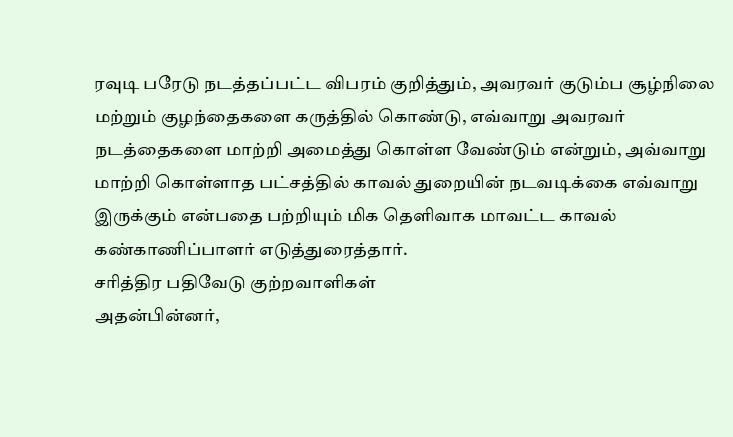ரவுடி பரேடு நடத்தப்பட்ட விபரம் குறித்தும், அவரவர் குடும்ப சூழ்நிலை மற்றும் குழந்தைகளை கருத்தில் கொண்டு, எவ்வாறு அவரவர் நடத்தைகளை மாற்றி அமைத்து கொள்ள வேண்டும் என்றும், அவ்வாறு மாற்றி கொள்ளாத பட்சத்தில் காவல் துறையின் நடவடிக்கை எவ்வாறு இருக்கும் என்பதை பற்றியும் மிக தெளிவாக மாவட்ட காவல் கண்காணிப்பாளர் எடுத்துரைத்தார்.
சரித்திர பதிவேடு குற்றவாளிகள்
அதன்பின்னர்,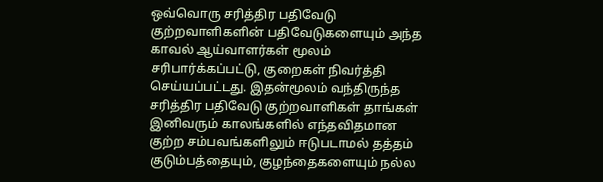ஒவ்வொரு சரித்திர பதிவேடு குற்றவாளிகளின் பதிவேடுகளையும் அந்த காவல் ஆய்வாளர்கள் மூலம் சரிபார்க்கப்பட்டு, குறைகள் நிவர்த்தி செய்யப்பட்டது. இதன்மூலம் வந்திருந்த சரித்திர பதிவேடு குற்றவாளிகள் தாங்கள் இனிவரும் காலங்களில் எந்தவிதமான குற்ற சம்பவங்களிலும் ஈடுபடாமல் தத்தம் குடும்பத்தையும், குழந்தைகளையும் நல்ல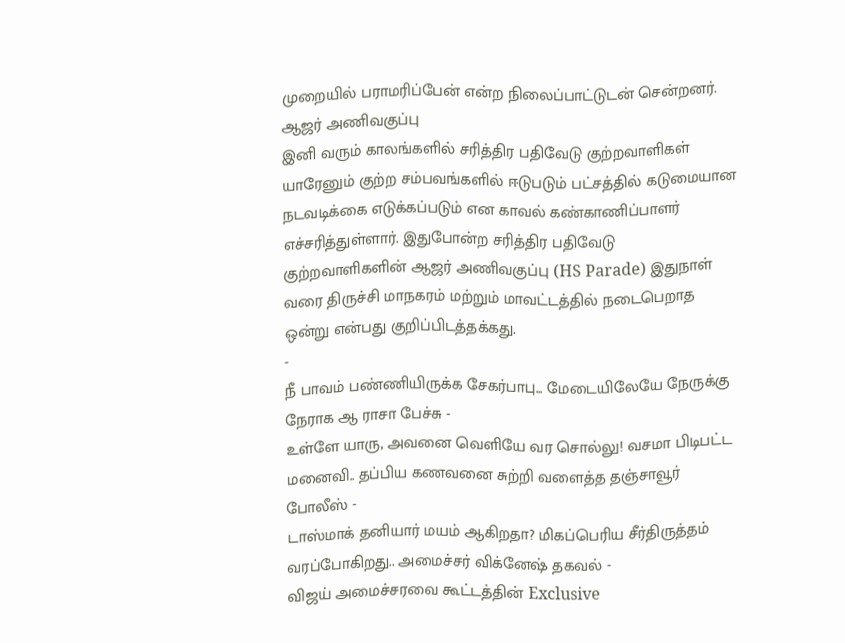முறையில் பராமரிப்பேன் என்ற நிலைப்பாட்டுடன் சென்றனர்.
ஆஜர் அணிவகுப்பு
இனி வரும் காலங்களில் சரித்திர பதிவேடு குற்றவாளிகள் யாரேனும் குற்ற சம்பவங்களில் ஈடுபடும் பட்சத்தில் கடுமையான நடவடிக்கை எடுக்கப்படும் என காவல் கண்காணிப்பாளர் எச்சரித்துள்ளார். இதுபோன்ற சரித்திர பதிவேடு குற்றவாளிகளின் ஆஜர் அணிவகுப்பு (HS Parade) இதுநாள் வரை திருச்சி மாநகரம் மற்றும் மாவட்டத்தில் நடைபெறாத ஒன்று என்பது குறிப்பிடத்தக்கது.
-
நீ பாவம் பண்ணியிருக்க சேகர்பாபு... மேடையிலேயே நேருக்கு நேராக ஆ ராசா பேச்சு -
உள்ளே யாரு, அவனை வெளியே வர சொல்லு! வசமா பிடிபட்ட மனைவி.. தப்பிய கணவனை சுற்றி வளைத்த தஞ்சாவூர் போலீஸ் -
டாஸ்மாக் தனியார் மயம் ஆகிறதா? மிகப்பெரிய சீர்திருத்தம் வரப்போகிறது.. அமைச்சர் விக்னேஷ் தகவல் -
விஜய் அமைச்சரவை கூட்டத்தின் Exclusive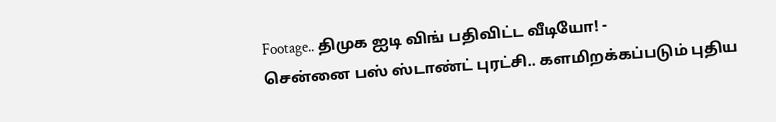Footage.. திமுக ஐடி விங் பதிவிட்ட வீடியோ! -
சென்னை பஸ் ஸ்டாண்ட் புரட்சி.. களமிறக்கப்படும் புதிய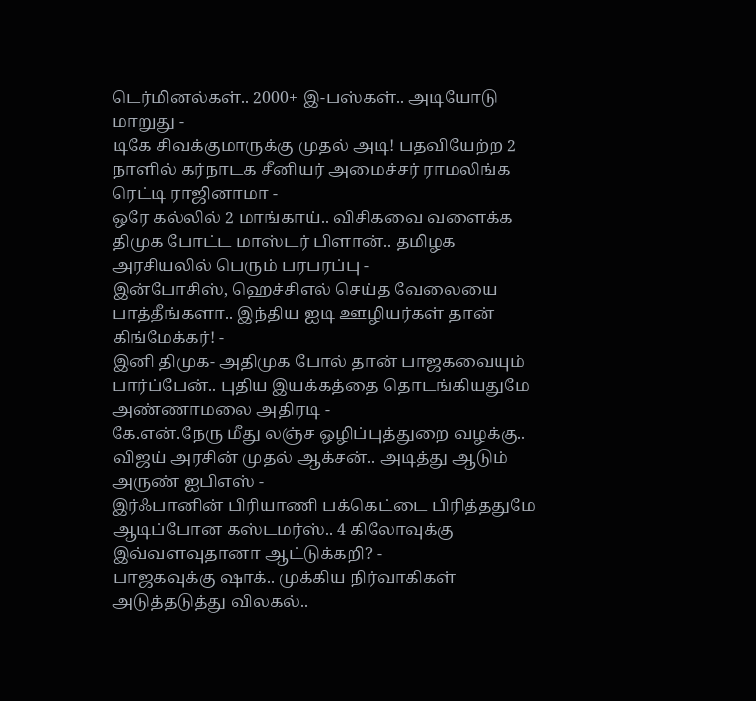டெர்மினல்கள்.. 2000+ இ-பஸ்கள்.. அடியோடு மாறுது -
டிகே சிவக்குமாருக்கு முதல் அடி! பதவியேற்ற 2 நாளில் கர்நாடக சீனியர் அமைச்சர் ராமலிங்க ரெட்டி ராஜினாமா -
ஒரே கல்லில் 2 மாங்காய்.. விசிகவை வளைக்க திமுக போட்ட மாஸ்டர் பிளான்.. தமிழக அரசியலில் பெரும் பரபரப்பு -
இன்போசிஸ், ஹெச்சிஎல் செய்த வேலையை பாத்தீங்களா.. இந்திய ஐடி ஊழியர்கள் தான் கிங்மேக்கர்! -
இனி திமுக- அதிமுக போல் தான் பாஜகவையும் பார்ப்பேன்.. புதிய இயக்கத்தை தொடங்கியதுமே அண்ணாமலை அதிரடி -
கே.என்.நேரு மீது லஞ்ச ஒழிப்புத்துறை வழக்கு.. விஜய் அரசின் முதல் ஆக்சன்.. அடித்து ஆடும் அருண் ஐபிஎஸ் -
இர்ஃபானின் பிரியாணி பக்கெட்டை பிரித்ததுமே ஆடிப்போன கஸ்டமர்ஸ்.. 4 கிலோவுக்கு இவ்வளவுதானா ஆட்டுக்கறி? -
பாஜகவுக்கு ஷாக்.. முக்கிய நிர்வாகிகள் அடுத்தடுத்து விலகல்..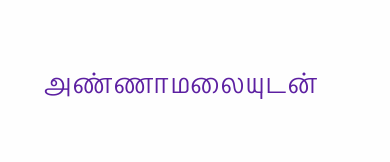அண்ணாமலையுடன்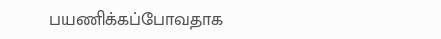பயணிக்கப்போவதாக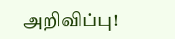அறிவிப்பு!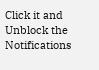Click it and Unblock the Notifications